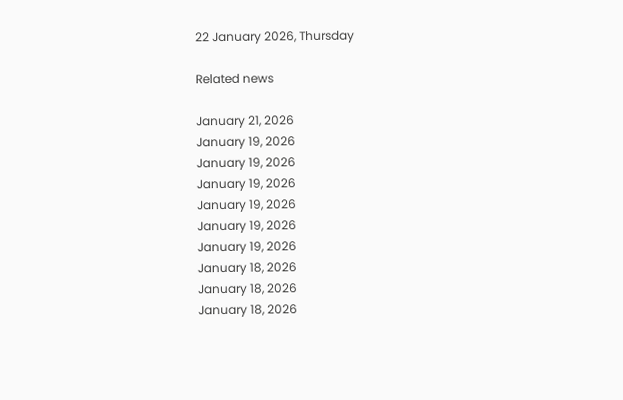22 January 2026, Thursday

Related news

January 21, 2026
January 19, 2026
January 19, 2026
January 19, 2026
January 19, 2026
January 19, 2026
January 19, 2026
January 18, 2026
January 18, 2026
January 18, 2026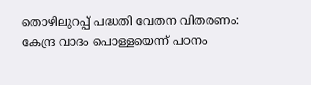തൊഴിലുറപ്പ് പദ്ധതി വേതന വിതരണം: കേന്ദ്ര വാദം പൊള്ളയെന്ന് പഠനം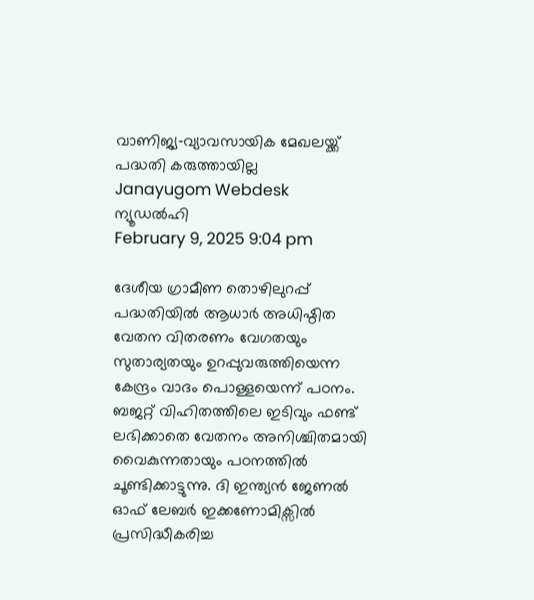വാണിജ്യ‑വ്യാവസായിക മേഖലയ്ക്ക് പദ്ധതി കരുത്തായില്ല
Janayugom Webdesk
ന്യൂഡല്‍ഹി
February 9, 2025 9:04 pm

ദേശീയ ഗ്രാമീണ തൊഴിലുറപ്പ് പദ്ധതിയില്‍ ആധാര്‍ അധിഷ്ഠിത വേതന വിതരണം വേഗതയും സുതാര്യതയും ഉറപ്പുവരുത്തിയെന്ന കേന്ദ്രം വാദം പൊള്ളയെന്ന് പഠനം. ബജറ്റ് വിഹിതത്തിലെ ഇടിവും ഫണ്ട് ലഭിക്കാതെ വേതനം അനിശ്ചിതമായി വൈകുന്നതായും പഠനത്തില്‍ ചൂണ്ടിക്കാട്ടുന്നു. ദി ഇന്ത്യന്‍ ജേണല്‍ ഓഫ് ലേബര്‍ ഇക്കണോമിക്സില്‍ പ്രസിദ്ധീകരിച്ച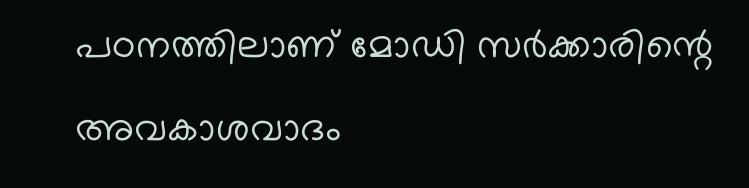പഠനത്തിലാണ് മോഡി സര്‍ക്കാരിന്റെ അവകാശവാദം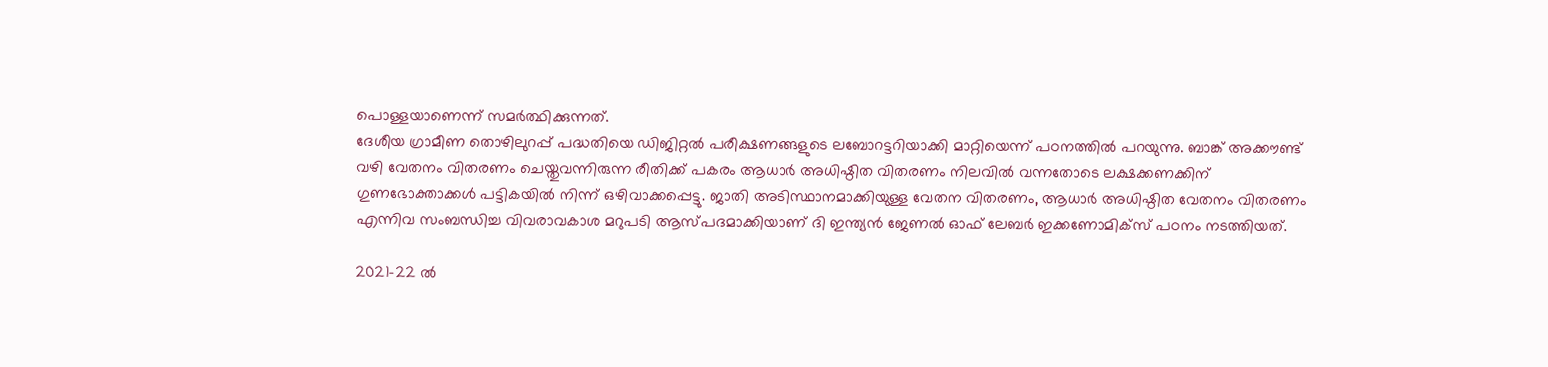പൊള്ളയാണെന്ന് സമര്‍ത്ഥിക്കുന്നത്.
ദേശീയ ഗ്രാമീണ തൊഴിലുറപ്പ് പദ്ധതിയെ ഡിജിറ്റല്‍ പരീക്ഷണങ്ങളുടെ ലബോറട്ടറിയാക്കി മാറ്റിയെന്ന് പഠനത്തില്‍ പറയുന്നു. ബാങ്ക് അക്കൗണ്ട് വഴി വേതനം വിതരണം ചെയ്തുവന്നിരുന്ന രീതിക്ക് പകരം ആധാര്‍ അധിഷ്ഠിത വിതരണം നിലവില്‍ വന്നതോടെ ലക്ഷക്കണക്കിന് ഗുണഭോക്താക്കള്‍ പട്ടികയില്‍ നിന്ന് ഒഴിവാക്കപ്പെട്ടു. ജാതി അടിസ്ഥാനമാക്കിയുള്ള വേതന വിതരണം, ആധാര്‍ അധിഷ്ഠിത വേതനം വിതരണം എന്നിവ സംബന്ധിച്ച വിവരാവകാശ മറുപടി ആസ്പദമാക്കിയാണ് ദി ഇന്ത്യന്‍ ജേണല്‍ ഓഫ് ലേബര്‍ ഇക്കണോമിക്സ് പഠനം നടത്തിയത്.

2021–22 ല്‍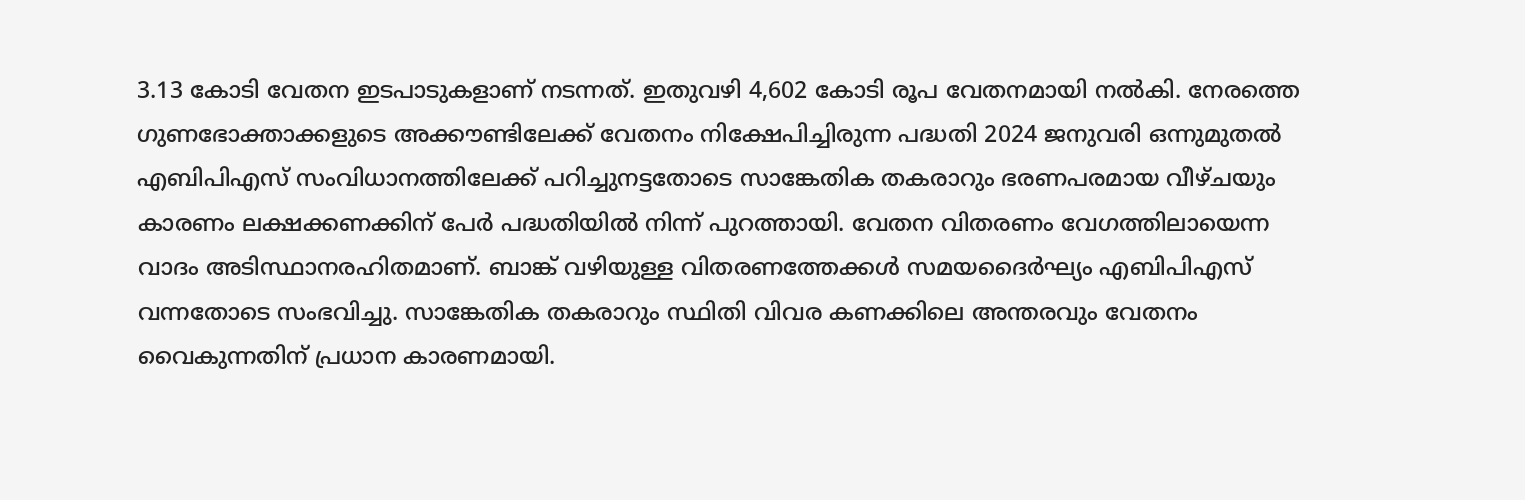3.13 കോടി വേതന ഇടപാടുകളാണ് നടന്നത്. ഇതുവഴി 4,602 കോടി രൂപ വേതനമായി നല്‍കി. നേരത്തെ ഗുണഭോക്താക്കളുടെ അക്കൗണ്ടിലേക്ക് വേതനം നിക്ഷേപിച്ചിരുന്ന പദ്ധതി 2024 ജനുവരി ഒന്നുമുതല്‍ എബിപിഎസ് സംവിധാനത്തിലേക്ക് പറിച്ചുനട്ടതോടെ സാങ്കേതിക തകരാറും ഭരണപരമായ വീഴ്ചയും കാരണം ലക്ഷക്കണക്കിന് പേര്‍ പദ്ധതിയില്‍ നിന്ന് പുറത്തായി. വേതന വിതരണം വേഗത്തിലായെന്ന വാദം അടിസ്ഥാനരഹിതമാണ്. ബാങ്ക് വഴിയുള്ള വിതരണത്തേക്കള്‍ സമയദൈര്‍ഘ്യം എബിപിഎസ് വന്നതോടെ സംഭവിച്ചു. സാങ്കേതിക തകരാറും സ്ഥിതി വിവര കണക്കിലെ അന്തരവും വേതനം വൈകുന്നതിന് പ്രധാന കാരണമായി.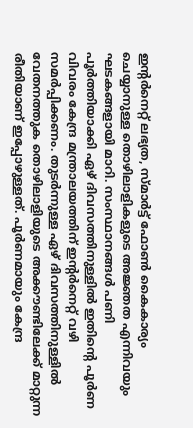ഇന്റര്‍നെറ്റ് ലഭ്യത, സ്മാര്‍ട്ട് ഫോണ്‍ കൈകാര്യം ചെയ്യാനുള്ള തൊഴിലാളികളുടെ അ‍ജ്ഞത എന്നിവയും ഘടകങ്ങളായി മാറി. സംസ്ഥാനങ്ങള്‍ പണി പൂര്‍ത്തിയാക്കി ഏഴ് ദിവസത്തിനുള്ളില്‍ ഇതിന്റെ പൂര്‍ണ വിവരം കേന്ദ്ര മന്ത്രാലയത്തിന് ഇന്റര്‍നെറ്റ് വഴി സമര്‍പ്പിക്കണം. തുടര്‍ന്നുള്ള ഏഴ് ദിവസത്തിനുള്ളില്‍ വേതനത്തുക തൊഴിലാളിയുടെ അക്കൗണ്ടിലേക്ക് മാറ്റുന്ന രീതിയാണ് ഇപ്പോഴുള്ളത്. പൂര്‍ണമായും കേന്ദ്ര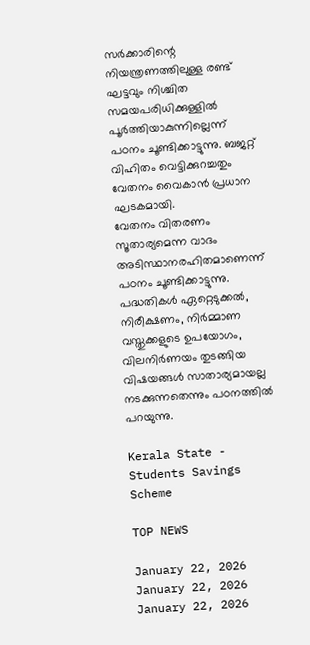സര്‍ക്കാരിന്റെ നിയന്ത്രണത്തിലുള്ള രണ്ട് ഘട്ടവും നിശ്ചിത സമയപരിധിക്കുള്ളില്‍ പൂര്‍ത്തിയാകുന്നില്ലെന്ന് പഠനം ചൂണ്ടിക്കാട്ടുന്നു. ബജറ്റ് വിഹിതം വെട്ടിക്കുറച്ചതും വേതനം വൈകാന്‍ പ്രധാന ഘടകമായി.
വേതനം വിതരണം സൂതാര്യമെന്ന വാദം അടിസ്ഥാനരഹിതമാണെന്ന് പഠനം ചൂണ്ടിക്കാട്ടുന്നു. പദ്ധതികള്‍ ഏറ്റെടുക്കല്‍, നിരീക്ഷണം, നിര്‍മ്മാണ വസ്തുക്കളുടെ ഉപയോഗം, വിലനിര്‍ണയം തുടങ്ങിയ വിഷയങ്ങള്‍ സാതാര്യമായല്ല നടക്കുന്നതെന്നും പഠനത്തില്‍ പറയുന്നു.

Kerala State - Students Savings Scheme

TOP NEWS

January 22, 2026
January 22, 2026
January 22, 2026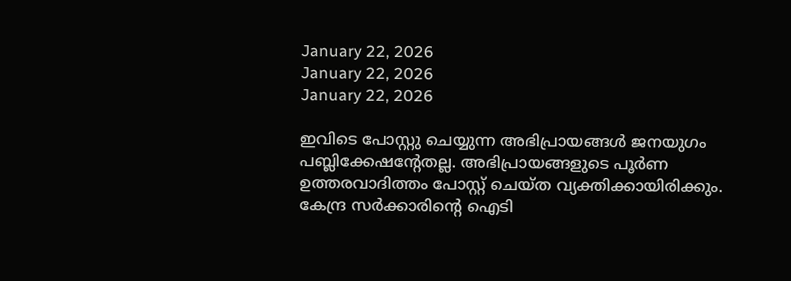January 22, 2026
January 22, 2026
January 22, 2026

ഇവിടെ പോസ്റ്റു ചെയ്യുന്ന അഭിപ്രായങ്ങള്‍ ജനയുഗം പബ്ലിക്കേഷന്റേതല്ല. അഭിപ്രായങ്ങളുടെ പൂര്‍ണ ഉത്തരവാദിത്തം പോസ്റ്റ് ചെയ്ത വ്യക്തിക്കായിരിക്കും. കേന്ദ്ര സര്‍ക്കാരിന്റെ ഐടി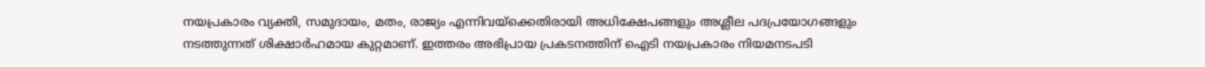നയപ്രകാരം വ്യക്തി, സമുദായം, മതം, രാജ്യം എന്നിവയ്‌ക്കെതിരായി അധിക്ഷേപങ്ങളും അശ്ലീല പദപ്രയോഗങ്ങളും നടത്തുന്നത് ശിക്ഷാര്‍ഹമായ കുറ്റമാണ്. ഇത്തരം അഭിപ്രായ പ്രകടനത്തിന് ഐടി നയപ്രകാരം നിയമനടപടി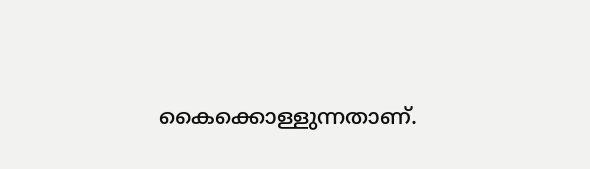കൈക്കൊള്ളുന്നതാണ്.